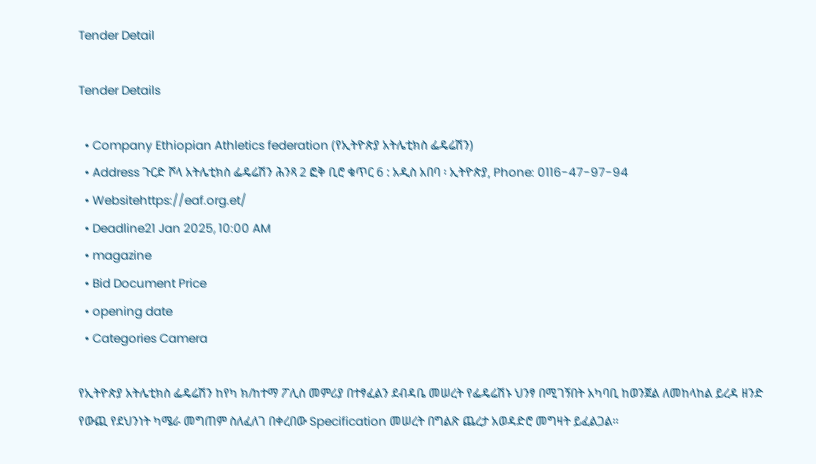Tender Detail

Tender Details

  • Company Ethiopian Athletics federation (የኢትዮጵያ አትሌቲክስ ፌዴሬሽን)
  • Address ጉርድ ሾላ አትሌቲክስ ፌዴሬሽን ሕንጻ 2 ፎቅ ቢሮ ቁጥር 6 : አዲስ አበባ ፡ ኢትዮጵያ, Phone: 0116-47-97-94
  • Websitehttps://eaf.org.et/
  • Deadline21 Jan 2025, 10:00 AM
  • magazine
  • Bid Document Price
  • opening date
  • Categories Camera

የኢትዮጵያ አትሌቲክስ ፌዴሬሽን ከየካ ክ/ከተማ ፖሊስ መምሪያ በተፃፈልን ደብዳቤ መሠረት የፌዴሬሽኑ ህንፃ በሚገኝበት አካባቢ ከወንጀል ለመከላከል ይረዳ ዘንድ የውጪ የደህንነት ካሜራ መግጠም ስለፈለገ በቀረበው Specification መሠረት በግልጽ ጨረታ አወዳድሮ መግዛት ይፈልጋል፡፡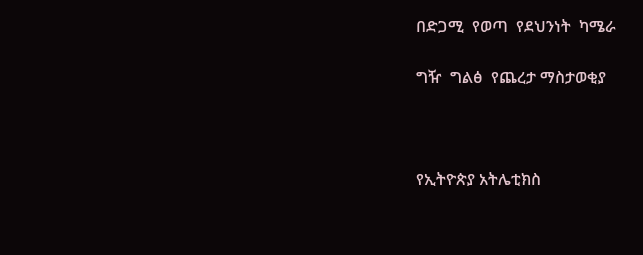በድጋሚ  የወጣ  የደህንነት  ካሜራ

ግዥ  ግልፅ  የጨረታ ማስታወቂያ



የኢትዮጵያ አትሌቲክስ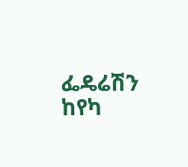ፌዴሬሽን ከየካ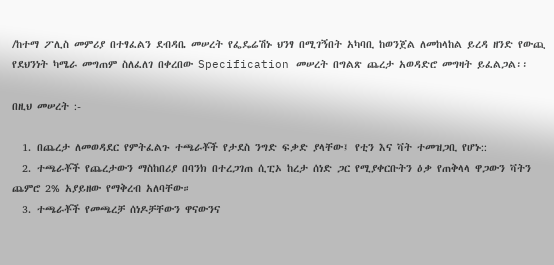/ከተማ ፖሊስ መምሪያ በተፃፈልን ደብዳቤ መሠረት የፌዴሬሽኑ ህንፃ በሚገኝበት አካባቢ ከወንጀል ለመከላከል ይረዳ ዘንድ የውጪ የደህንነት ካሜራ መግጠም ስለፈለገ በቀረበው Specification መሠረት በግልጽ ጨረታ አወዳድሮ መግዛት ይፈልጋል፡፡

በዚህ መሠረት :-

  1. በጨረታ ለመወዳደር የምትፈልጉ ተጫራቾች የታደስ ንግድ ፍቃድ ያላቸው፤ የቲን እና ቫት ተመዝጋቢ የሆኑ::
  2. ተጫራቾች የጨረታውን ማስከበሪያ በባንክ በተረጋገጠ ሲፒኦ ከረታ ሰነድ ጋር የሚያቀርቡትን ዕቃ የጠቅላላ ዋጋውን ቫትን ጨምሮ 2% አያይዘው የማቅረብ አለባቸው።
  3. ተጫራቾች የመጫረቻ ሰነዶቻቸውን ዋናውንና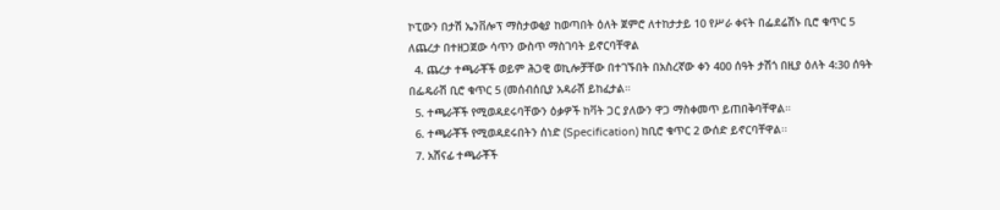ኮፒውን በታሽ ኤንቨሎፕ ማስታወቂያ ከወጣበት ዕለት ጀምሮ ለተከታታይ 10 የሥራ ቀናት በፌደሬሽኑ ቢሮ ቁጥር 5 ለጨረታ በተዘጋጀው ሳጥን ውስጥ ማስገባት ይኖርባቸዋል
  4. ጨረታ ተጫራቾች ወይም ሕጋዊ ወኪሎቻቸው በተገኙበት በአስረኛው ቀን 400 ሰዓት ታሽጎ በዚያ ዕለት 4:30 ሰዓት በፌዴራሽ ቢሮ ቁጥር 5 (መሰብሰቢያ አዳራሽ ይከፈታል።
  5. ተጫራቾች የሚወዳደሩባቸውን ዕቃዎች ከቫት ጋር ያለውን ዋጋ ማስቀመጥ ይጠበቅባቸዋል።
  6. ተጫራቾች የሚወዳደሩበትን ሰነድ (Specification) ከቢሮ ቁጥር 2 ውሰድ ይኖርባቸዋል፡፡
  7. አሸናፊ ተጫራቾች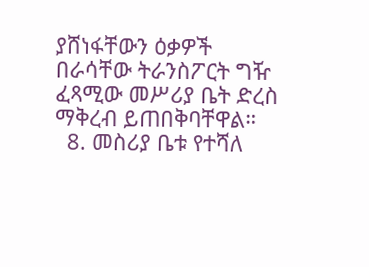ያሸነፋቸውን ዕቃዎች በራሳቸው ትራንስፖርት ግዥ ፈጻሚው መሥሪያ ቤት ድረስ ማቅረብ ይጠበቅባቸዋል።
  8. መስሪያ ቤቱ የተሻለ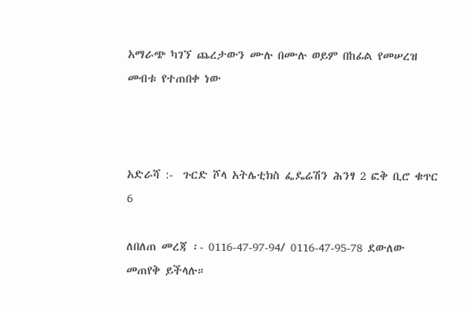አማራጭ ካገኘ ጨረታውን ሙሉ በሙሉ ወይም በከፊል የመሠረዝ መብቱ የተጠበቀ ነው



አድራሻ :-  ጉርድ ሾላ አትሌቲክስ ፌዴሬሽን ሕንፃ 2 ፎቅ ቢሮ ቁጥር 6

ለበለጠ መረጃ ፡- 0116-47-97-94/ 0116-47-95-78 ደውለው መጠየቅ ይችላሉ።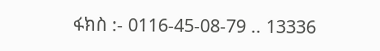ፋክስ :- 0116-45-08-79 .. 13336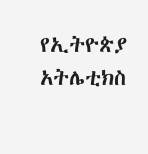የኢትዮጵያ  አትሌቲክስ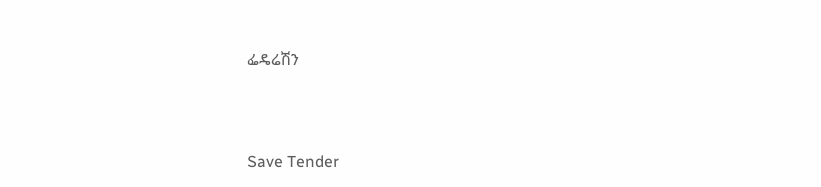ፌዴሬሽን



Save Tender